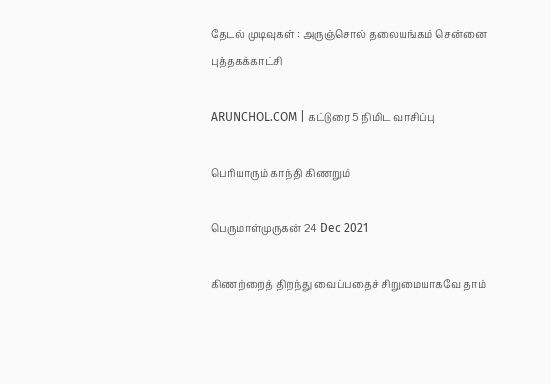தேடல் முடிவுகள் : அருஞ்சொல் தலையங்கம் சென்னை புத்தகக்காட்சி

ARUNCHOL.COM | கட்டுரை 5 நிமிட வாசிப்பு

பெரியாரும் காந்தி கிணறும்

பெருமாள்முருகன் 24 Dec 2021

கிணற்றைத் திறந்து வைப்பதைச் சிறுமையாகவே தாம்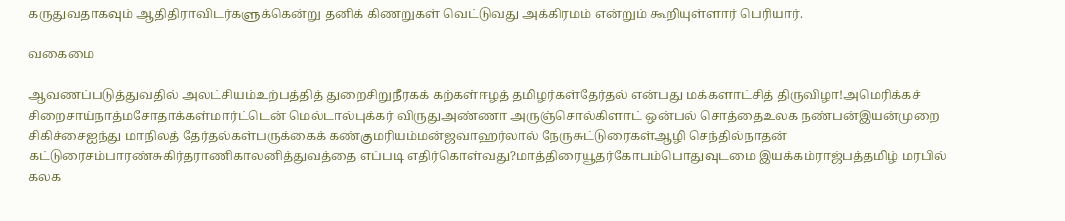கருதுவதாகவும் ஆதிதிராவிடர்களுக்கென்று தனிக் கிணறுகள் வெட்டுவது அக்கிரமம் என்றும் கூறியுள்ளார் பெரியார்.

வகைமை

ஆவணப்படுத்துவதில் அலட்சியம்உற்பத்தித் துறைசிறுநீரகக் கற்கள்ஈழத் தமிழர்கள்தேர்தல் என்பது மக்களாட்சித் திருவிழா!அமெரிக்கச் சிறைசாய்நாத்மசோதாக்கள்மார்ட்டென் மெல்டால்புக்கர் விருதுஅண்ணா அருஞ்சொல்கிளாட் ஒன்பல் சொத்தைஉலக நண்பன்இயன்முறை சிகிச்சைஐந்து மாநிலத் தேர்தல்கள்பருக்கைக் கண்குமரியம்மன்ஜவாஹர்லால் நேருசுட்டுரைகள்ஆழி செந்தில்நாதன் கட்டுரைசம்பாரண்சுகிர்தராணிகாலனித்துவத்தை எப்படி எதிர்கொள்வது?மாத்திரையூதர்கோபம்பொதுவுடமை இயக்கம்ராஜ்பத்தமிழ் மரபில் கலக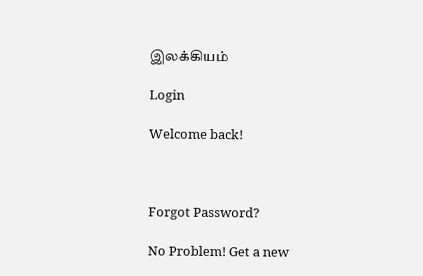இலக்கியம்

Login

Welcome back!



Forgot Password?

No Problem! Get a new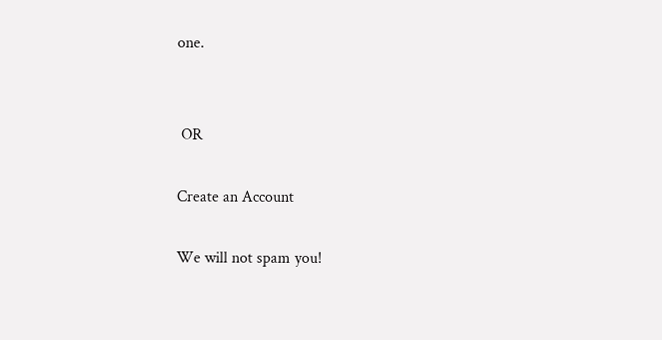one.


 OR

Create an Account

We will not spam you!